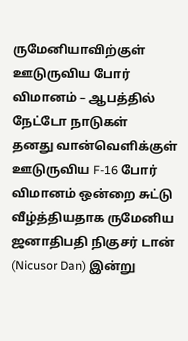ருமேனியாவிற்குள் ஊடுருவிய போர் விமானம் – ஆபத்தில் நேட்டோ நாடுகள்
தனது வான்வெளிக்குள் ஊடுருவிய F-16 போர் விமானம் ஒன்றை சுட்டு வீழ்த்தியதாக ருமேனிய ஜனாதிபதி நிகுசர் டான் (Nicusor Dan) இன்று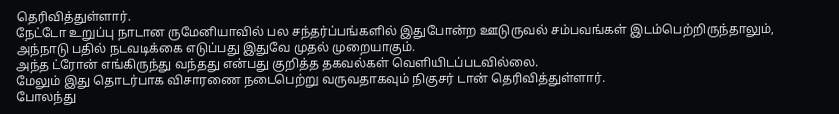தெரிவித்துள்ளார்.
நேட்டோ உறுப்பு நாடான ருமேனியாவில் பல சந்தர்ப்பங்களில் இதுபோன்ற ஊடுருவல் சம்பவங்கள் இடம்பெற்றிருந்தாலும், அந்நாடு பதில் நடவடிக்கை எடுப்பது இதுவே முதல் முறையாகும்.
அந்த ட்ரோன் எங்கிருந்து வந்தது என்பது குறித்த தகவல்கள் வெளியிடப்படவில்லை.
மேலும் இது தொடர்பாக விசாரணை நடைபெற்று வருவதாகவும் நிகுசர் டான் தெரிவித்துள்ளார்.
போலந்து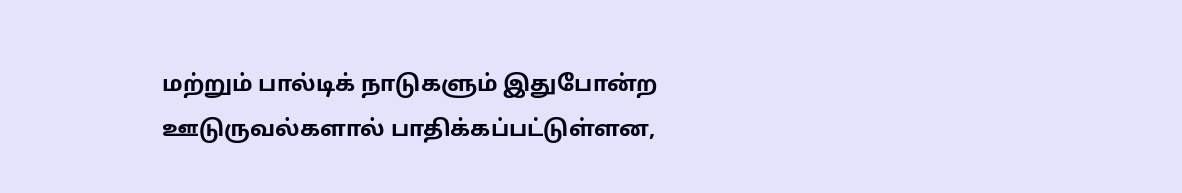மற்றும் பால்டிக் நாடுகளும் இதுபோன்ற ஊடுருவல்களால் பாதிக்கப்பட்டுள்ளன,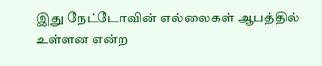இது நேட்டோவின் எல்லைகள் ஆபத்தில் உள்ளன என்ற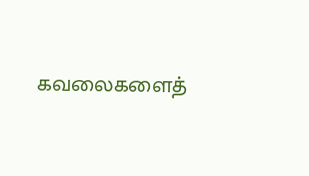கவலைகளைத்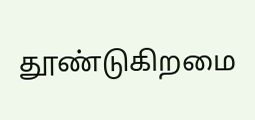தூண்டுகிறமை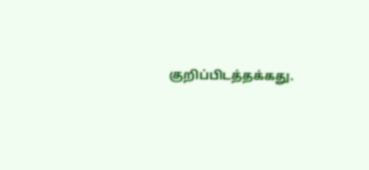குறிப்பிடத்தக்கது.